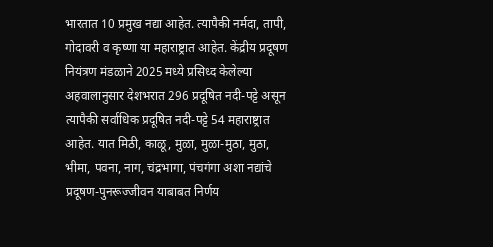भारतात 10 प्रमुख नद्या आहेत. त्यापैकी नर्मदा, तापी, गोदावरी व कृष्णा या महाराष्ट्रात आहेत. केंद्रीय प्रदूषण नियंत्रण मंडळाने 2025 मध्ये प्रसिध्द केलेल्या अहवालानुसार देशभरात 296 प्रदूषित नदी-पट्टे असून त्यापैकी सर्वाधिक प्रदूषित नदी-पट्टे 54 महाराष्ट्रात आहेत. यात मिठी, काळू, मुळा, मुळा-मुठा, मुठा, भीमा, पवना, नाग, चंद्रभागा, पंचगंगा अशा नद्यांचे प्रदूषण-पुनरूज्जीवन याबाबत निर्णय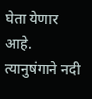घेता येणार आहे. त्यानुषंगाने नदी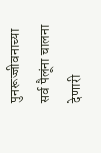पुनरूज्जीवनाच्या सर्व पैलूंना चालना देणारी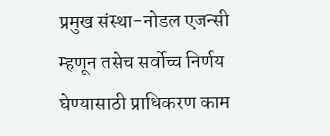प्रमुख संस्था-नोडल एजन्सी म्हणून तसेच सर्वोच्च निर्णय घेण्यासाठी प्राधिकरण काम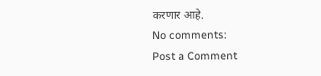करणार आहे.
No comments:
Post a Comment